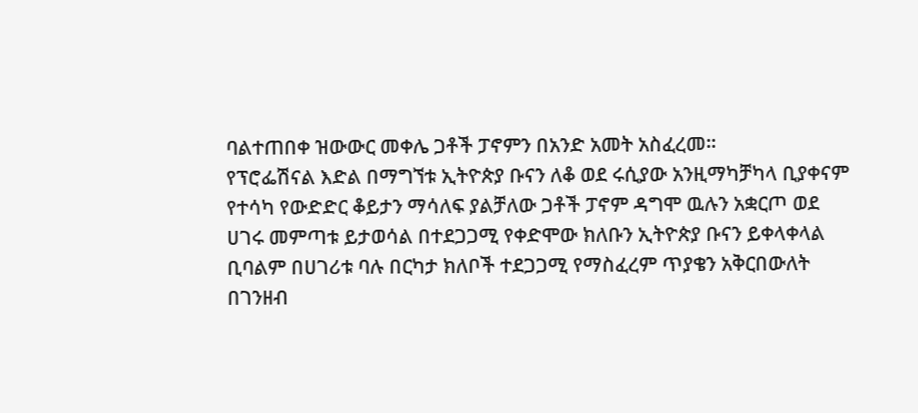ባልተጠበቀ ዝውውር መቀሌ ጋቶች ፓኖምን በአንድ አመት አስፈረመ፡፡
የፕሮፌሽናል እድል በማግኘቱ ኢትዮጵያ ቡናን ለቆ ወደ ሩሲያው አንዚማካቻካላ ቢያቀናም የተሳካ የውድድር ቆይታን ማሳለፍ ያልቻለው ጋቶች ፓኖም ዳግሞ ዉሉን አቋርጦ ወደ ሀገሩ መምጣቱ ይታወሳል በተደጋጋሚ የቀድሞው ክለቡን ኢትዮጵያ ቡናን ይቀላቀላል ቢባልም በሀገሪቱ ባሉ በርካታ ክለቦች ተደጋጋሚ የማስፈረም ጥያቄን አቅርበውለት በገንዘብ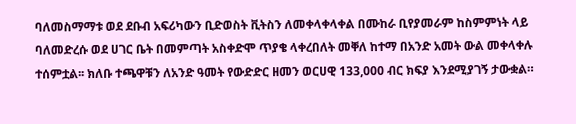ባለመስማማቱ ወደ ደቡብ አፍሪካውን ቢድወስት ቪትስን ለመቀላቀላቀል በሙከራ ቢየያመራም ከስምምነት ላይ ባለመድረሱ ወደ ሀገር ቤት በመምጣት አስቀድሞ ጥያቄ ላቀረበለት መቐለ ከተማ በአንድ አመት ውል መቀላቀሉ ተሰምቷል፡፡ ክለቡ ተጫዋቹን ለአንድ ዓመት የውድድር ዘመን ወርሀዊ 133,000 ብር ክፍያ እንደሚያገኝ ታውቋል።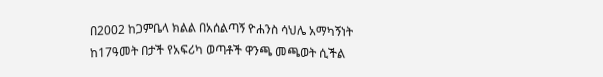በ2002 ከጋምቤላ ክልል በአሰልጣኝ ዮሐንስ ሳህሌ አማካኝነት ከ17ዓመት በታች የአፍሪካ ወጣቶች ዋንጫ መጫወት ሲችል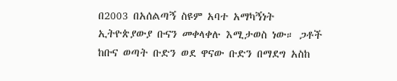በ2003 በአሰልጣኝ ስዩም አባተ አማካኝነት ኢትዮጵያውያ ቡናን መቀላቀሉ እሚታወስ ነው። ጋቶች ከቡና ወጣት ቡድን ወደ ዋናው ቡድን በማደግ አስከ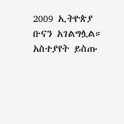2009 ኢትዮጵያ ቡናን አገልግሏል።
አስተያየት ይስጡ